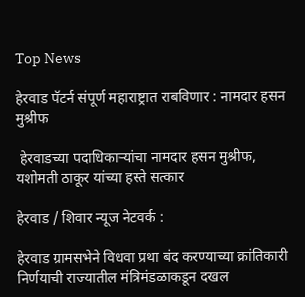Top News

हेरवाड पॅटर्न संपूर्ण महाराष्ट्रात राबविणार : नामदार हसन मुश्रीफ

 हेरवाडच्या पदाधिकाऱ्यांचा नामदार हसन मुश्रीफ, यशोमती ठाकूर यांच्या हस्ते सत्कार

हेरवाड / शिवार न्यूज नेटवर्क :

हेरवाड ग्रामसभेने विधवा प्रथा बंद करण्याच्या क्रांतिकारी निर्णयाची राज्यातील मंत्रिमंडळाकडून दखल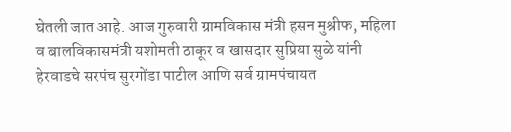घेतली जात आहे. आज गुरुवारी ग्रामविकास मंत्री हसन मुश्रीफ, महिला व बालविकासमंत्री यशोमती ठाकूर व खासदार सुप्रिया सुळे यांनी हेरवाडचे सरपंच सुरगोंडा पाटील आणि सर्व ग्रामपंचायत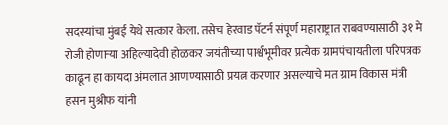सदस्यांचा मुंबई येथे सत्कार केला. तसेच हेरवाड पॅटर्न संपूर्ण महाराष्ट्रात राबवण्यासाठी ३१ मे रोजी होणाऱ्या अहिल्यादेवी होळकर जयंतीच्या पार्श्वभूमीवर प्रत्येक ग्रामपंचायतीला परिपत्रक काढून हा कायदा अंमलात आणण्यासाठी प्रयत्न करणार असल्याचे मत ग्राम विकास मंत्री हसन मुश्रीफ यांनी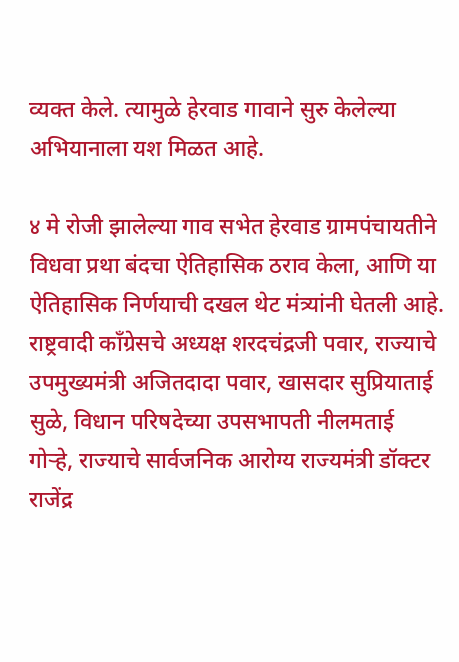व्यक्त केले. त्यामुळे हेरवाड गावाने सुरु केलेल्या अभियानाला यश मिळत आहे.

४ मे रोजी झालेल्या गाव सभेत हेरवाड ग्रामपंचायतीने विधवा प्रथा बंदचा ऐतिहासिक ठराव केला, आणि या ऐतिहासिक निर्णयाची दखल थेट मंत्र्यांनी घेतली आहे. राष्ट्रवादी काँग्रेसचे अध्यक्ष शरदचंद्रजी पवार, राज्याचे उपमुख्यमंत्री अजितदादा पवार, खासदार सुप्रियाताई सुळे, विधान परिषदेच्या उपसभापती नीलमताई गोऱ्हे, राज्याचे सार्वजनिक आरोग्य राज्यमंत्री डॉक्टर राजेंद्र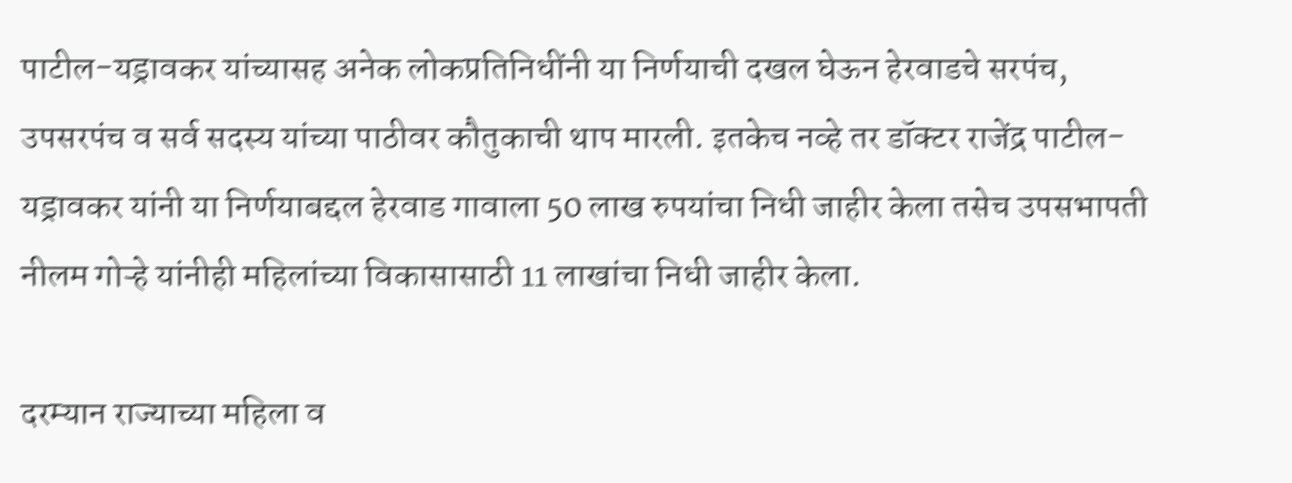पाटील-यड्रावकर यांच्यासह अनेक लोकप्रतिनिधींनी या निर्णयाची दखल घेऊन हेरवाडचे सरपंच, उपसरपंच व सर्व सदस्य यांच्या पाठीवर कौतुकाची थाप मारली. इतकेच नव्हे तर डॉक्टर राजेंद्र पाटील-यड्रावकर यांनी या निर्णयाबद्दल हेरवाड गावाला 50 लाख रुपयांचा निधी जाहीर केला तसेच उपसभापती नीलम गोऱ्हे यांनीही महिलांच्या विकासासाठी 11 लाखांचा निधी जाहीर केला.

दरम्यान राज्याच्या महिला व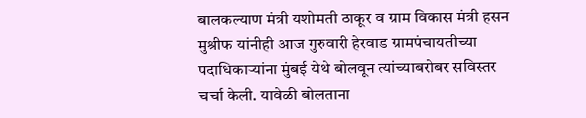बालकल्याण मंत्री यशोमती ठाकूर व ग्राम विकास मंत्री हसन मुश्रीफ यांनीही आज गुरुवारी हेरवाड ग्रामपंचायतीच्या पदाधिकाऱ्यांना मुंबई येथे बोलवून त्यांच्याबरोबर सविस्तर चर्चा केली. यावेळी बोलताना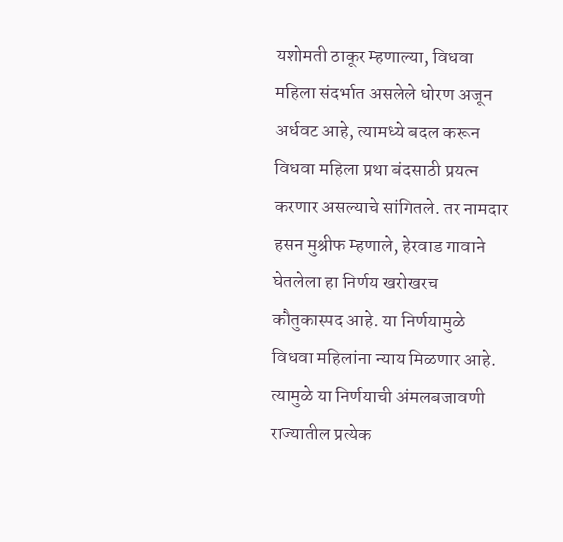यशोमती ठाकूर म्हणाल्या, विधवा महिला संदर्भात असलेले धोरण अजून अर्धवट आहे, त्यामध्ये बदल करून विधवा महिला प्रथा बंदसाठी प्रयत्न करणार असल्याचे सांगितले. तर नामदार हसन मुश्रीफ म्हणाले, हेरवाड गावाने घेतलेला हा निर्णय खरोखरच कौतुकास्पद आहे. या निर्णयामुळे विधवा महिलांना न्याय मिळणार आहे. त्यामुळे या निर्णयाची अंमलबजावणी राज्यातील प्रत्येक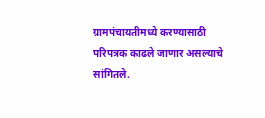ग्रामपंचायतीमध्ये करण्यासाठी परिपत्रक काढले जाणार असल्याचे सांगितले.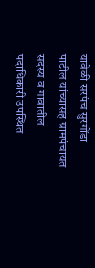यावेळी सरपंच सुरगोंडा पाटील यांच्यासह ग्रामपंचायत सदस्य व गावातील पदाधिकारी उपस्थित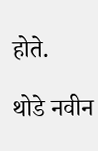होते.

थोडे नवीन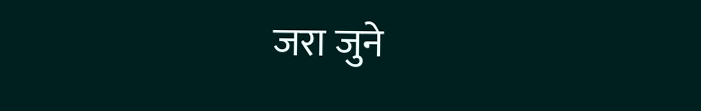जरा जुने